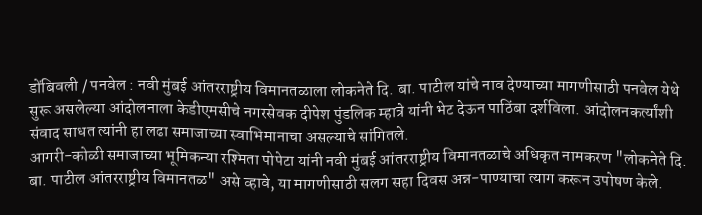डोंबिवली / पनवेल : नवी मुंबई आंतरराष्ट्रीय विमानतळाला लोकनेते दि. बा. पाटील यांचे नाव देण्याच्या मागणीसाठी पनवेल येथे सुरू असलेल्या आंदोलनाला केडीएमसीचे नगरसेवक दीपेश पुंडलिक म्हात्रे यांनी भेट देऊन पाठिंबा दर्शविला. आंदोलनकर्त्यांशी संवाद साधत त्यांनी हा लढा समाजाच्या स्वाभिमानाचा असल्याचे सांगितले.
आगरी-कोळी समाजाच्या भूमिकन्या रश्मिता पोपेटा यांनी नवी मुंबई आंतरराष्ट्रीय विमानतळाचे अधिकृत नामकरण "लोकनेते दि. बा. पाटील आंतरराष्ट्रीय विमानतळ" असे व्हावे, या मागणीसाठी सलग सहा दिवस अन्न-पाण्याचा त्याग करून उपोषण केले.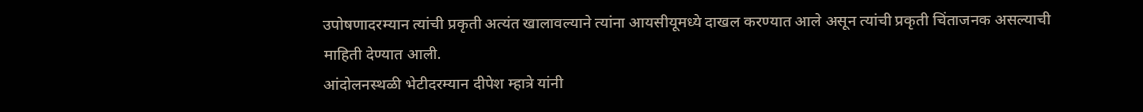उपोषणादरम्यान त्यांची प्रकृती अत्यंत खालावल्याने त्यांना आयसीयूमध्ये दाखल करण्यात आले असून त्यांची प्रकृती चिंताजनक असल्याची माहिती देण्यात आली.
आंदोलनस्थळी भेटीदरम्यान दीपेश म्हात्रे यांनी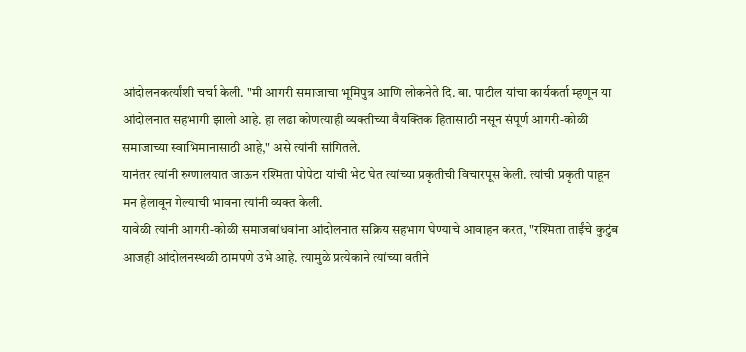आंदोलनकर्त्यांशी चर्चा केली. "मी आगरी समाजाचा भूमिपुत्र आणि लोकनेते दि. बा. पाटील यांचा कार्यकर्ता म्हणून या आंदोलनात सहभागी झालो आहे. हा लढा कोणत्याही व्यक्तीच्या वैयक्तिक हितासाठी नसून संपूर्ण आगरी-कोळी समाजाच्या स्वाभिमानासाठी आहे," असे त्यांनी सांगितले.
यानंतर त्यांनी रुग्णालयात जाऊन रश्मिता पोपेटा यांची भेट घेत त्यांच्या प्रकृतीची विचारपूस केली. त्यांची प्रकृती पाहून मन हेलावून गेल्याची भावना त्यांनी व्यक्त केली.
यावेळी त्यांनी आगरी-कोळी समाजबांधवांना आंदोलनात सक्रिय सहभाग घेण्याचे आवाहन करत, "रश्मिता ताईंचे कुटुंब आजही आंदोलनस्थळी ठामपणे उभे आहे. त्यामुळे प्रत्येकाने त्यांच्या वतीने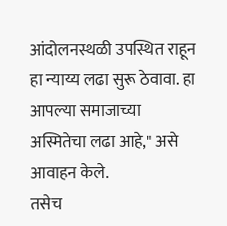आंदोलनस्थळी उपस्थित राहून हा न्याय्य लढा सुरू ठेवावा. हा आपल्या समाजाच्या अस्मितेचा लढा आहे," असे आवाहन केले.
तसेच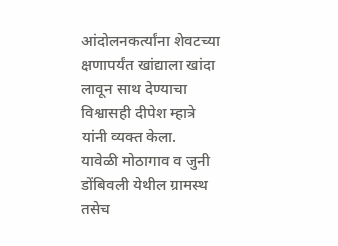आंदोलनकर्त्यांना शेवटच्या क्षणापर्यंत खांद्याला खांदा लावून साथ देण्याचा विश्वासही दीपेश म्हात्रे यांनी व्यक्त केला.
यावेळी मोठागाव व जुनी डोंबिवली येथील ग्रामस्थ तसेच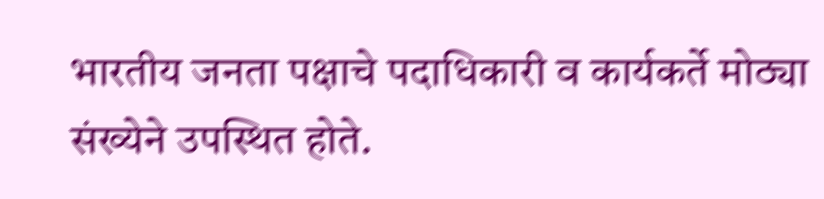भारतीय जनता पक्षाचे पदाधिकारी व कार्यकर्ते मोठ्या संख्येने उपस्थित होते.